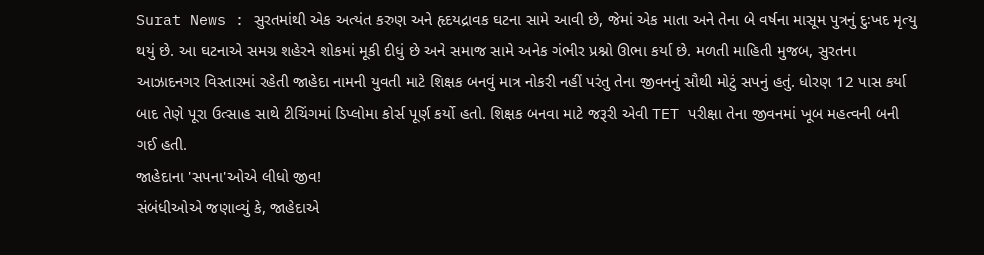Surat News : સુરતમાંથી એક અત્યંત કરુણ અને હૃદયદ્રાવક ઘટના સામે આવી છે, જેમાં એક માતા અને તેના બે વર્ષના માસૂમ પુત્રનું દુઃખદ મૃત્યુ થયું છે. આ ઘટનાએ સમગ્ર શહેરને શોકમાં મૂકી દીધું છે અને સમાજ સામે અનેક ગંભીર પ્રશ્નો ઊભા કર્યા છે. મળતી માહિતી મુજબ, સુરતના આઝાદનગર વિસ્તારમાં રહેતી જાહેદા નામની યુવતી માટે શિક્ષક બનવું માત્ર નોકરી નહીં પરંતુ તેના જીવનનું સૌથી મોટું સપનું હતું. ધોરણ 12 પાસ કર્યા બાદ તેણે પૂરા ઉત્સાહ સાથે ટીચિંગમાં ડિપ્લોમા કોર્સ પૂર્ણ કર્યો હતો. શિક્ષક બનવા માટે જરૂરી એવી TET પરીક્ષા તેના જીવનમાં ખૂબ મહત્વની બની ગઈ હતી.
જાહેદાના 'સપના'ઓએ લીધો જીવ!
સંબંધીઓએ જણાવ્યું કે, જાહેદાએ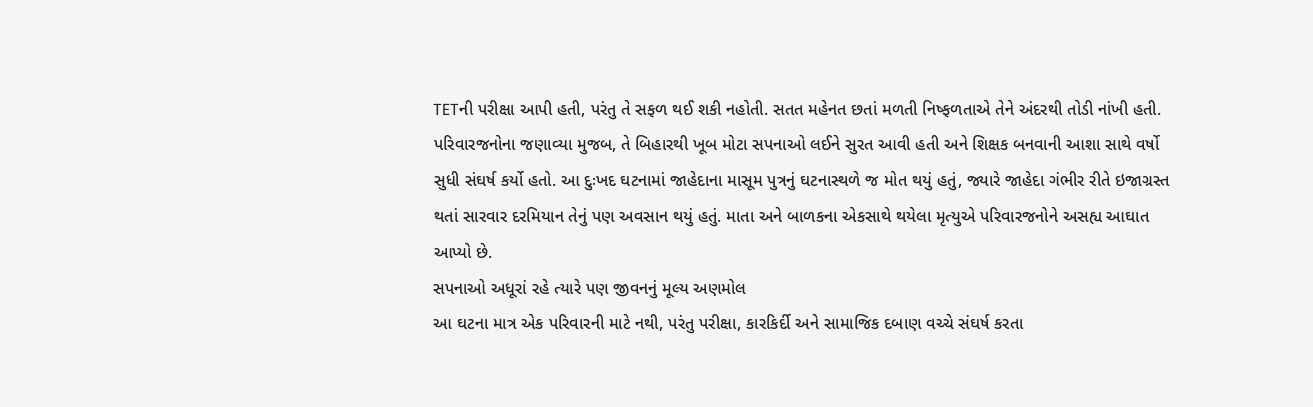TETની પરીક્ષા આપી હતી, પરંતુ તે સફળ થઈ શકી નહોતી. સતત મહેનત છતાં મળતી નિષ્ફળતાએ તેને અંદરથી તોડી નાંખી હતી. પરિવારજનોના જણાવ્યા મુજબ, તે બિહારથી ખૂબ મોટા સપનાઓ લઈને સુરત આવી હતી અને શિક્ષક બનવાની આશા સાથે વર્ષો સુધી સંઘર્ષ કર્યો હતો. આ દુઃખદ ઘટનામાં જાહેદાના માસૂમ પુત્રનું ઘટનાસ્થળે જ મોત થયું હતું, જ્યારે જાહેદા ગંભીર રીતે ઇજાગ્રસ્ત થતાં સારવાર દરમિયાન તેનું પણ અવસાન થયું હતું. માતા અને બાળકના એકસાથે થયેલા મૃત્યુએ પરિવારજનોને અસહ્ય આઘાત આપ્યો છે.
સપનાઓ અધૂરાં રહે ત્યારે પણ જીવનનું મૂલ્ય અણમોલ
આ ઘટના માત્ર એક પરિવારની માટે નથી, પરંતુ પરીક્ષા, કારકિર્દી અને સામાજિક દબાણ વચ્ચે સંઘર્ષ કરતા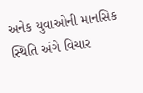અનેક યુવાઓની માનસિક સ્થિતિ અંગે વિચાર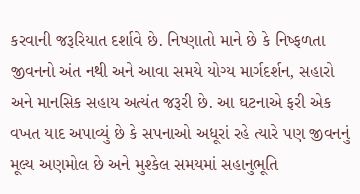કરવાની જરૂરિયાત દર્શાવે છે. નિષ્ણાતો માને છે કે નિષ્ફળતા જીવનનો અંત નથી અને આવા સમયે યોગ્ય માર્ગદર્શન, સહારો અને માનસિક સહાય અત્યંત જરૂરી છે. આ ઘટનાએ ફરી એક વખત યાદ અપાવ્યું છે કે સપનાઓ અધૂરાં રહે ત્યારે પણ જીવનનું મૂલ્ય અણમોલ છે અને મુશ્કેલ સમયમાં સહાનુભૂતિ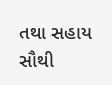તથા સહાય સૌથી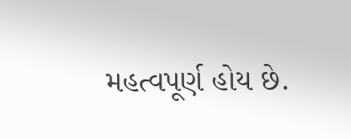મહત્વપૂર્ણ હોય છે.